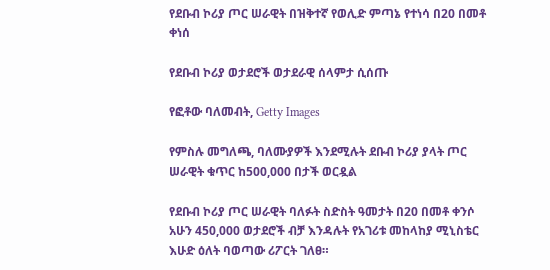የደቡብ ኮሪያ ጦር ሠራዊት በዝቅተኛ የወሊድ ምጣኔ የተነሳ በ20 በመቶ ቀነሰ

የደቡብ ኮሪያ ወታደሮች ወታደራዊ ሰላምታ ሲሰጡ

የፎቶው ባለመብት, Getty Images

የምስሉ መግለጫ, ባለሙያዎች እንደሚሉት ደቡብ ኮሪያ ያላት ጦር ሠራዊት ቁጥር ከ500,000 በታች ወርዷል

የደቡብ ኮሪያ ጦር ሠራዊት ባለፉት ስድስት ዓመታት በ20 በመቶ ቀንሶ አሁን 450,000 ወታደሮች ብቻ እንዳሉት የአገሪቱ መከላከያ ሚኒስቴር እሁድ ዕለት ባወጣው ሪፖርት ገለፀ።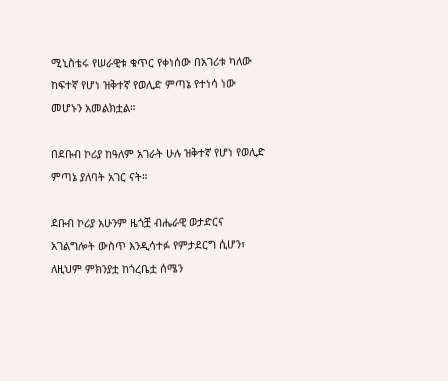ሚኒስቴሩ የሠራዊቱ ቁጥር የቀነሰው በአገሪቱ ካለው ከፍተኛ የሆነ ዝቅተኛ የወሊድ ምጣኔ የተነሳ ነው መሆኑን አመልክቷል።

በደቡብ ኮሪያ ከዓለም አገራት ሁሉ ዝቅተኛ የሆነ የወሊድ ምጣኔ ያለባት አገር ናት።

ደቡብ ኮሪያ አሁንም ዜጎቿ ብሔራዊ ወታድርና አገልግሎት ውስጥ እንዲሳተፉ የምታደርግ ሲሆን፣ ለዚህም ምክንያቷ ከጎረቤቷ ሰሜን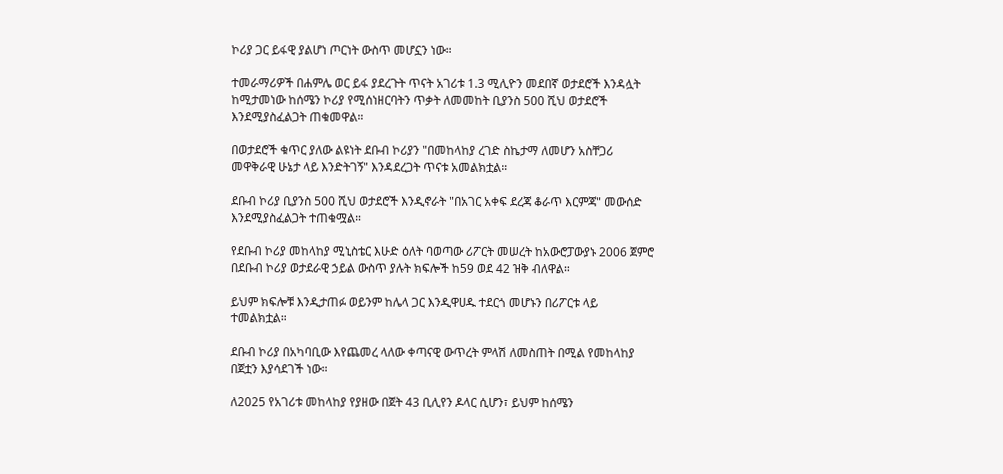ኮሪያ ጋር ይፋዊ ያልሆነ ጦርነት ውስጥ መሆኗን ነው።

ተመራማሪዎች በሐምሌ ወር ይፋ ያደረጉት ጥናት አገሪቱ 1.3 ሚሊዮን መደበኛ ወታደሮች እንዳሏት ከሚታመነው ከሰሜን ኮሪያ የሚሰነዘርባትን ጥቃት ለመመከት ቢያንስ 500 ሺህ ወታደሮች እንደሚያስፈልጋት ጠቁመዋል።

በወታደሮች ቁጥር ያለው ልዩነት ደቡብ ኮሪያን "በመከላከያ ረገድ ስኬታማ ለመሆን አስቸጋሪ መዋቅራዊ ሁኔታ ላይ እንድትገኝ" እንዳደረጋት ጥናቱ አመልክቷል።

ደቡብ ኮሪያ ቢያንስ 500 ሺህ ወታደሮች እንዲኖራት "በአገር አቀፍ ደረጃ ቆራጥ እርምጃ" መውሰድ እንደሚያስፈልጋት ተጠቁሟል።

የደቡብ ኮሪያ መከላከያ ሚኒስቴር እሁድ ዕለት ባወጣው ሪፖርት መሠረት ከአውሮፓውያኑ 2006 ጀምሮ በደቡብ ኮሪያ ወታደራዊ ኃይል ውስጥ ያሉት ክፍሎች ከ59 ወደ 42 ዝቅ ብለዋል።

ይህም ክፍሎቹ እንዲታጠፉ ወይንም ከሌላ ጋር እንዲዋሀዱ ተደርጎ መሆኑን በሪፖርቱ ላይ ተመልክቷል።

ደቡብ ኮሪያ በአካባቢው እየጨመረ ላለው ቀጣናዊ ውጥረት ምላሽ ለመስጠት በሚል የመከላከያ በጀቷን እያሳደገች ነው።

ለ2025 የአገሪቱ መከላከያ የያዘው በጀት 43 ቢሊየን ዶላር ሲሆን፣ ይህም ከሰሜን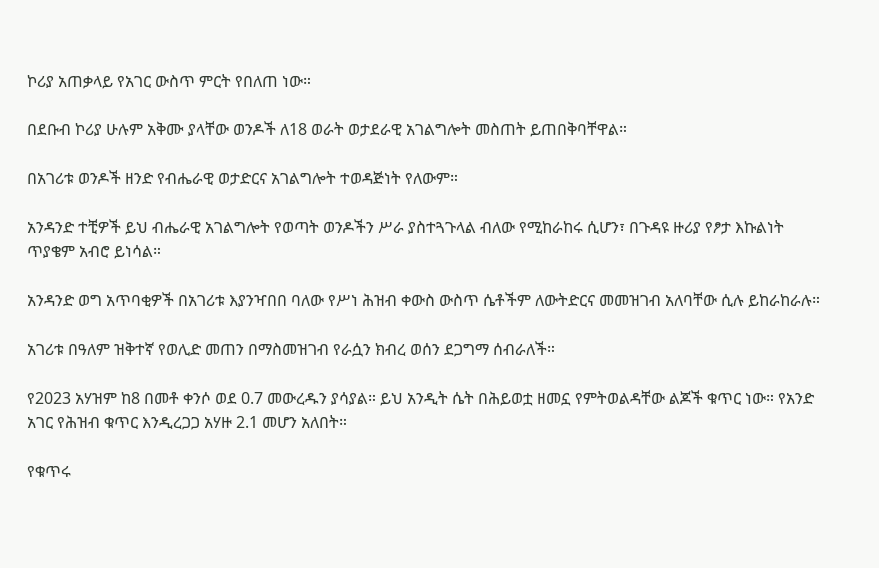ኮሪያ አጠቃላይ የአገር ውስጥ ምርት የበለጠ ነው።

በደቡብ ኮሪያ ሁሉም አቅሙ ያላቸው ወንዶች ለ18 ወራት ወታደራዊ አገልግሎት መስጠት ይጠበቅባቸዋል።

በአገሪቱ ወንዶች ዘንድ የብሔራዊ ወታድርና አገልግሎት ተወዳጅነት የለውም።

አንዳንድ ተቺዎች ይህ ብሔራዊ አገልግሎት የወጣት ወንዶችን ሥራ ያስተጓጉላል ብለው የሚከራከሩ ሲሆን፣ በጉዳዩ ዙሪያ የፆታ እኩልነት ጥያቄም አብሮ ይነሳል።

አንዳንድ ወግ አጥባቂዎች በአገሪቱ እያንዣበበ ባለው የሥነ ሕዝብ ቀውስ ውስጥ ሴቶችም ለውትድርና መመዝገብ አለባቸው ሲሉ ይከራከራሉ።

አገሪቱ በዓለም ዝቅተኛ የወሊድ መጠን በማስመዝገብ የራሷን ክብረ ወሰን ደጋግማ ሰብራለች።

የ2023 አሃዝም ከ8 በመቶ ቀንሶ ወደ 0.7 መውረዱን ያሳያል። ይህ አንዲት ሴት በሕይወቷ ዘመኗ የምትወልዳቸው ልጆች ቁጥር ነው። የአንድ አገር የሕዝብ ቁጥር እንዲረጋጋ አሃዙ 2.1 መሆን አለበት።

የቁጥሩ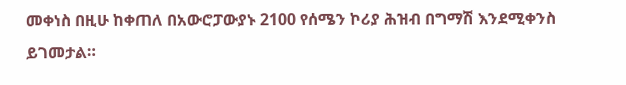መቀነስ በዚሁ ከቀጠለ በአውሮፓውያኑ 2100 የሰሜን ኮሪያ ሕዝብ በግማሽ እንደሚቀንስ ይገመታል።